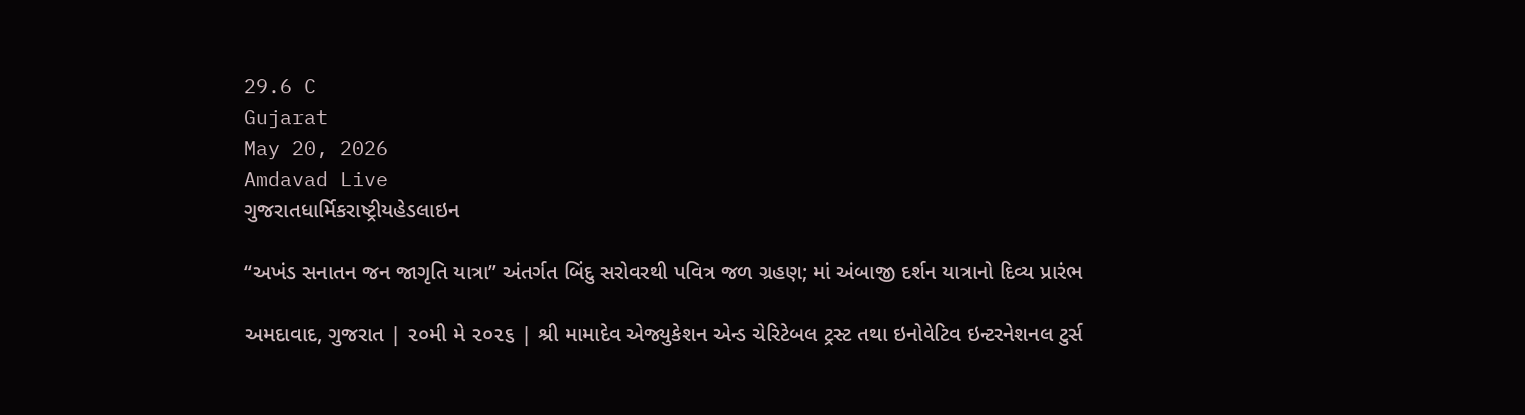29.6 C
Gujarat
May 20, 2026
Amdavad Live
ગુજરાતધાર્મિકરાષ્ટ્રીયહેડલાઇન

“અખંડ સનાતન જન જાગૃતિ યાત્રા” અંતર્ગત બિંદુ સરોવરથી પવિત્ર જળ ગ્રહણ; માં અંબાજી દર્શન યાત્રાનો દિવ્ય પ્રારંભ

અમદાવાદ, ગુજરાત | ૨૦મી મે ૨૦૨૬ | શ્રી મામાદેવ એજ્યુકેશન એન્ડ ચેરિટેબલ ટ્રસ્ટ તથા ઇનોવેટિવ ઇન્ટરનેશનલ ટુર્સ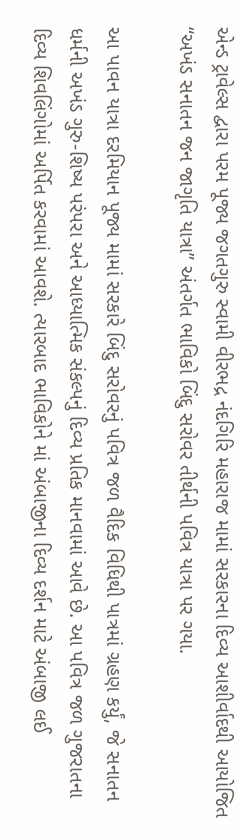એન્ડ ટ્રાવેલ્સ દ્વારા પરમ પૂજ્ય જગતગુરુ સ્વામી વીરભદ્ર નંદગિરિ મહારાજ મામાં સરકારના દિવ્ય આશીર્વાદથી આયોજિત “અખંડ સનાતન જન જાગૃતિ યાત્રા” અંતર્ગત ભાવિકો બિંદુ સરોવર તીર્થની પવિત્ર યાત્રા પર ગયા.

આ પાવન યાત્રા દરમિયાન પૂજ્ય મામાં સરકારે બિંદુ સરોવરનું પવિત્ર જળ વૈદિક વિધિથી પાત્રમાં ગ્રહણ કર્યું, જે સનાતન ધર્મની અખંડ ગુરુ-શિષ્ય પરંપરા અને આધ્યાત્મિક સંકલ્પનું દિવ્ય પ્રતિક માનવામાં આવે છે. આ પવિત્ર જળ ગુજરાતના દિવ્ય શિવલિંગોમાં અર્પિત કરવામાં આવશે. ત્યારબાદ ભાવિકોને માં અંબાજીના દિવ્ય દર્શન માટે અંબાજી લઈ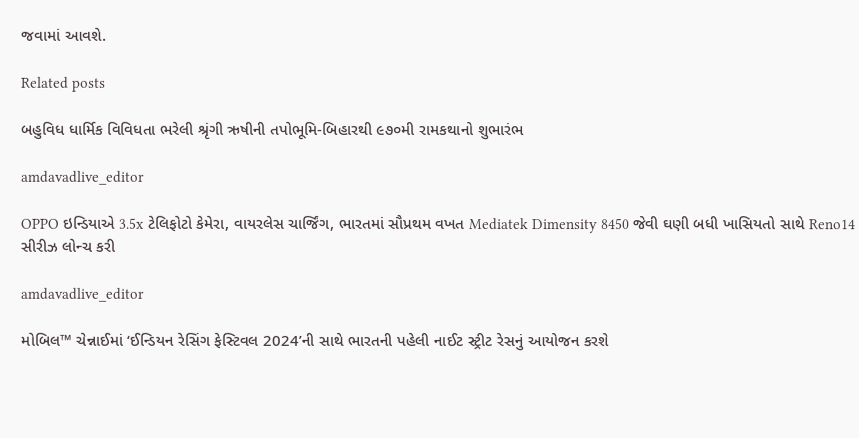જવામાં આવશે.

Related posts

બહુવિધ ધાર્મિક વિવિધતા ભરેલી શ્રૃંગી ઋષીની તપોભૂમિ-બિહારથી ૯૭૦મી રામકથાનો શુભારંભ

amdavadlive_editor

OPPO ઇન્ડિયાએ 3.5x ટેલિફોટો કેમેરા, વાયરલેસ ચાર્જિંગ, ભારતમાં સૌપ્રથમ વખત Mediatek Dimensity 8450 જેવી ઘણી બધી ખાસિયતો સાથે Reno14 સીરીઝ લોન્ચ કરી

amdavadlive_editor

મોબિલ™ ચેન્નાઈમાં ‘ઈન્ડિયન રેસિંગ ફેસ્ટિવલ 2024’ની સાથે ભારતની પહેલી નાઈટ સ્ટ્રીટ રેસનું આયોજન કરશે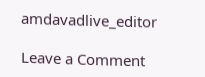amdavadlive_editor

Leave a Comment